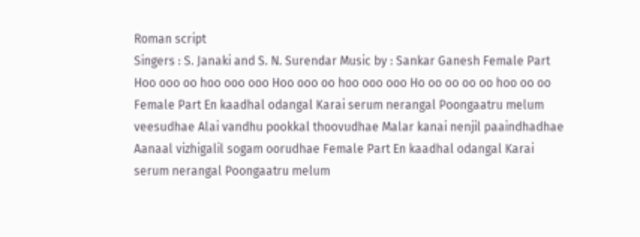Roman script
Singers : S. Janaki and S. N. Surendar Music by : Sankar Ganesh Female Part Hoo ooo oo hoo ooo ooo Hoo ooo oo hoo ooo ooo Ho oo oo oo oo hoo oo oo Female Part En kaadhal odangal Karai serum nerangal Poongaatru melum veesudhae Alai vandhu pookkal thoovudhae Malar kanai nenjil paaindhadhae Aanaal vizhigalil sogam oorudhae Female Part En kaadhal odangal Karai serum nerangal Poongaatru melum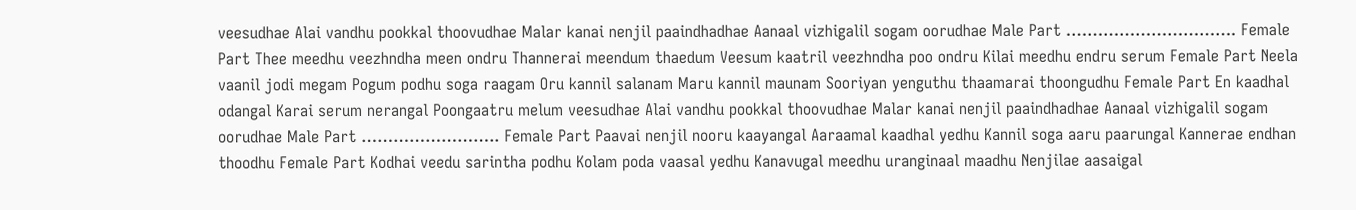veesudhae Alai vandhu pookkal thoovudhae Malar kanai nenjil paaindhadhae Aanaal vizhigalil sogam oorudhae Male Part ………………………….. Female Part Thee meedhu veezhndha meen ondru Thannerai meendum thaedum Veesum kaatril veezhndha poo ondru Kilai meedhu endru serum Female Part Neela vaanil jodi megam Pogum podhu soga raagam Oru kannil salanam Maru kannil maunam Sooriyan yenguthu thaamarai thoongudhu Female Part En kaadhal odangal Karai serum nerangal Poongaatru melum veesudhae Alai vandhu pookkal thoovudhae Malar kanai nenjil paaindhadhae Aanaal vizhigalil sogam oorudhae Male Part …………………….. Female Part Paavai nenjil nooru kaayangal Aaraamal kaadhal yedhu Kannil soga aaru paarungal Kannerae endhan thoodhu Female Part Kodhai veedu sarintha podhu Kolam poda vaasal yedhu Kanavugal meedhu uranginaal maadhu Nenjilae aasaigal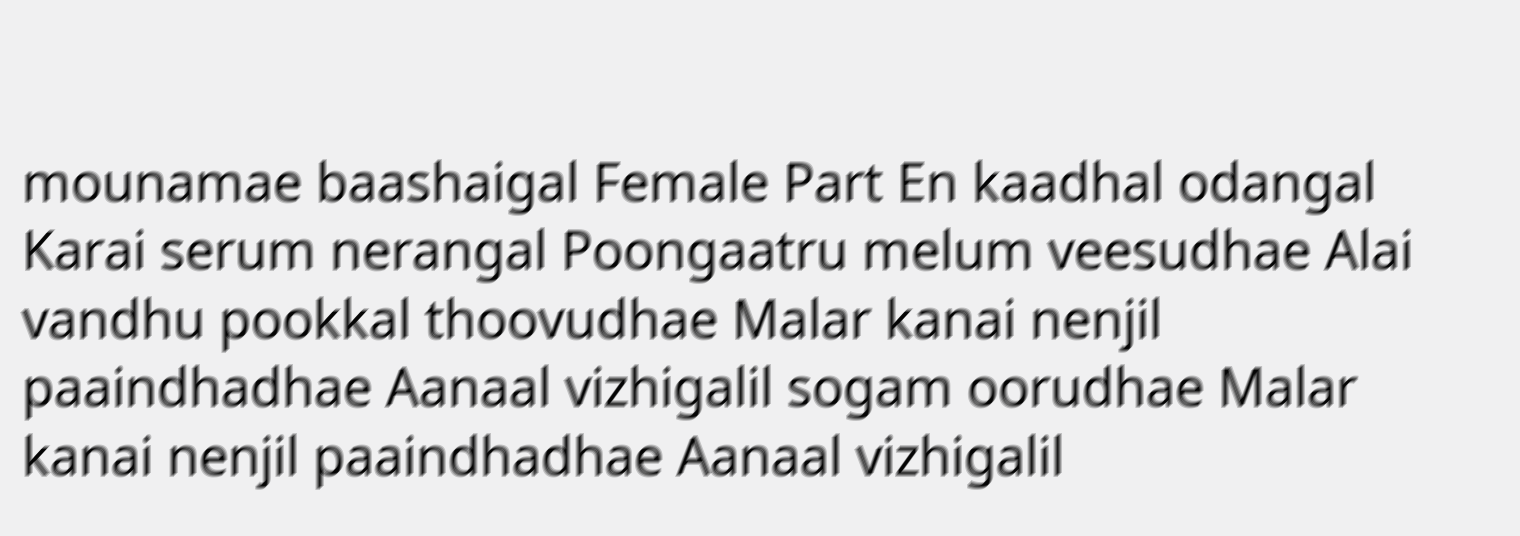mounamae baashaigal Female Part En kaadhal odangal Karai serum nerangal Poongaatru melum veesudhae Alai vandhu pookkal thoovudhae Malar kanai nenjil paaindhadhae Aanaal vizhigalil sogam oorudhae Malar kanai nenjil paaindhadhae Aanaal vizhigalil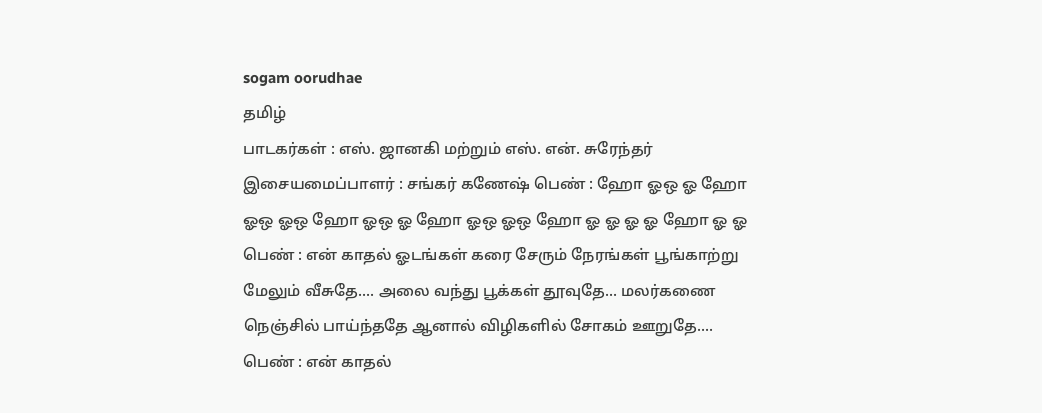sogam oorudhae
தமிழ்
பாடகர்கள் : எஸ். ஜானகி மற்றும் எஸ். என். சுரேந்தர் இசையமைப்பாளர் : சங்கர் கணேஷ் பெண் : ஹோ ஓஒ ஓ ஹோ ஓஒ ஓஒ ஹோ ஓஒ ஓ ஹோ ஓஒ ஓஒ ஹோ ஓ ஓ ஓ ஓ ஹோ ஓ ஓ பெண் : என் காதல் ஓடங்கள் கரை சேரும் நேரங்கள் பூங்காற்று மேலும் வீசுதே.... அலை வந்து பூக்கள் தூவுதே... மலர்கணை நெஞ்சில் பாய்ந்ததே ஆனால் விழிகளில் சோகம் ஊறுதே.... பெண் : என் காதல்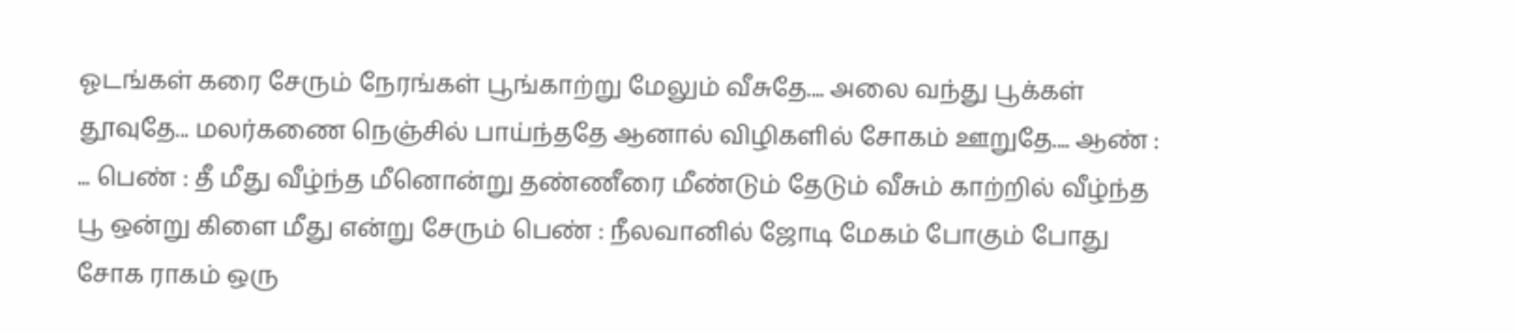ஓடங்கள் கரை சேரும் நேரங்கள் பூங்காற்று மேலும் வீசுதே.... அலை வந்து பூக்கள் தூவுதே... மலர்கணை நெஞ்சில் பாய்ந்ததே ஆனால் விழிகளில் சோகம் ஊறுதே.... ஆண் : ... பெண் : தீ மீது வீழ்ந்த மீனொன்று தண்ணீரை மீண்டும் தேடும் வீசும் காற்றில் வீழ்ந்த பூ ஒன்று கிளை மீது என்று சேரும் பெண் : நீலவானில் ஜோடி மேகம் போகும் போது சோக ராகம் ஒரு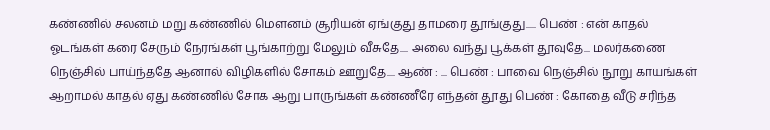கண்ணில் சலனம் மறு கண்ணில் மௌனம் சூரியன் ஏங்குது தாமரை தூங்குது..... பெண் : என் காதல் ஓடங்கள் கரை சேரும் நேரங்கள் பூங்காற்று மேலும் வீசுதே.... அலை வந்து பூக்கள் தூவுதே... மலர்கணை நெஞ்சில் பாய்ந்ததே ஆனால் விழிகளில் சோகம் ஊறுதே.... ஆண் : ... பெண் : பாவை நெஞ்சில் நூறு காயங்கள் ஆறாமல் காதல் ஏது கண்ணில் சோக ஆறு பாருங்கள் கண்ணீரே எந்தன் தூது பெண் : கோதை வீடு சரிந்த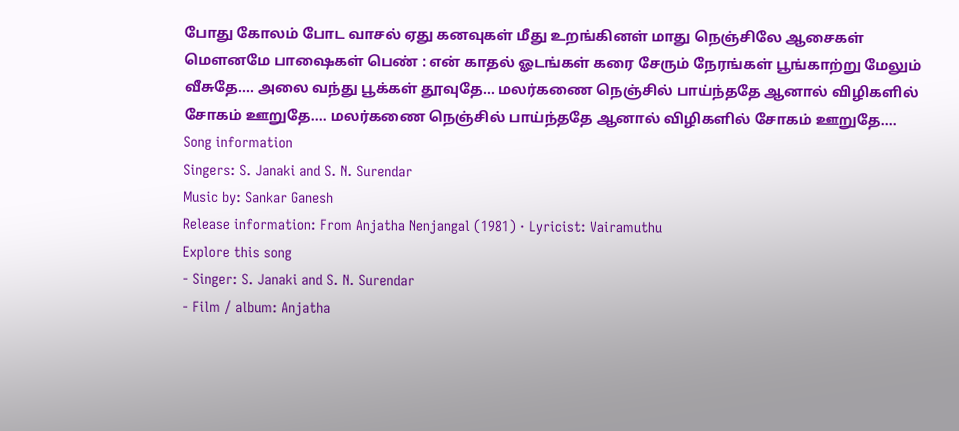போது கோலம் போட வாசல் ஏது கனவுகள் மீது உறங்கினள் மாது நெஞ்சிலே ஆசைகள் மௌனமே பாஷைகள் பெண் : என் காதல் ஓடங்கள் கரை சேரும் நேரங்கள் பூங்காற்று மேலும் வீசுதே.... அலை வந்து பூக்கள் தூவுதே... மலர்கணை நெஞ்சில் பாய்ந்ததே ஆனால் விழிகளில் சோகம் ஊறுதே.... மலர்கணை நெஞ்சில் பாய்ந்ததே ஆனால் விழிகளில் சோகம் ஊறுதே....
Song information
Singers: S. Janaki and S. N. Surendar
Music by: Sankar Ganesh
Release information: From Anjatha Nenjangal (1981) · Lyricist: Vairamuthu
Explore this song
- Singer: S. Janaki and S. N. Surendar
- Film / album: Anjatha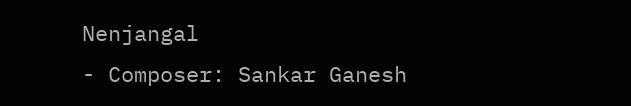Nenjangal
- Composer: Sankar Ganesh